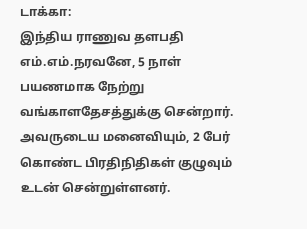டாக்கா:
இந்திய ராணுவ தளபதி எம்.எம்.நரவனே, 5 நாள் பயணமாக நேற்று வங்காளதேசத்துக்கு சென்றார். அவருடைய மனைவியும், 2 பேர் கொண்ட பிரதிநிதிகள் குழுவும் உடன் சென்றுள்ளனர்.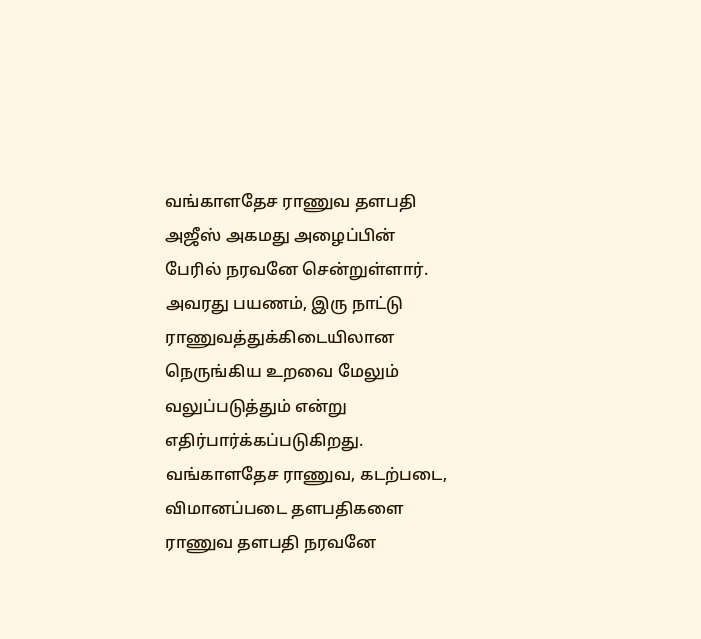வங்காளதேச ராணுவ தளபதி அஜீஸ் அகமது அழைப்பின் பேரில் நரவனே சென்றுள்ளார். அவரது பயணம், இரு நாட்டு ராணுவத்துக்கிடையிலான நெருங்கிய உறவை மேலும் வலுப்படுத்தும் என்று எதிர்பார்க்கப்படுகிறது.
வங்காளதேச ராணுவ, கடற்படை, விமானப்படை தளபதிகளை ராணுவ தளபதி நரவனே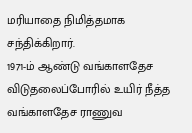மரியாதை நிமித்தமாக சந்திக்கிறார்.
1971-ம் ஆண்டு வங்காளதேச விடுதலைப்போரில் உயிர் நீத்த வங்காளதேச ராணுவ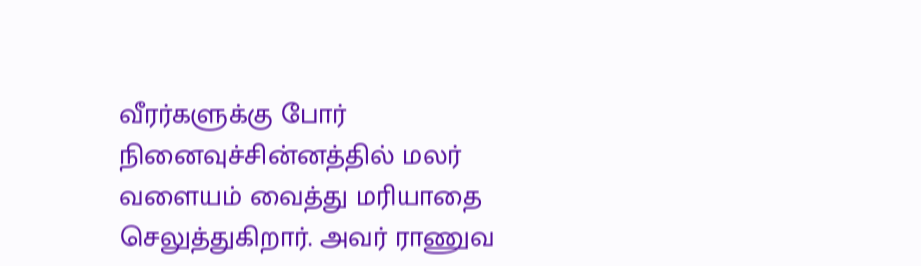வீரர்களுக்கு போர் நினைவுச்சின்னத்தில் மலர் வளையம் வைத்து மரியாதை செலுத்துகிறார். அவர் ராணுவ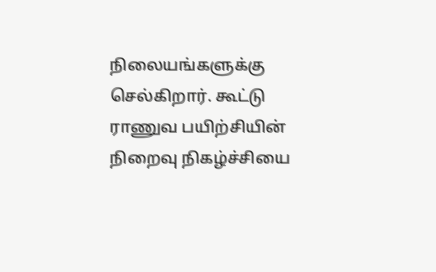நிலையங்களுக்கு செல்கிறார். கூட்டு ராணுவ பயிற்சியின் நிறைவு நிகழ்ச்சியை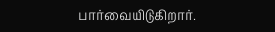பார்வையிடுகிறார்.